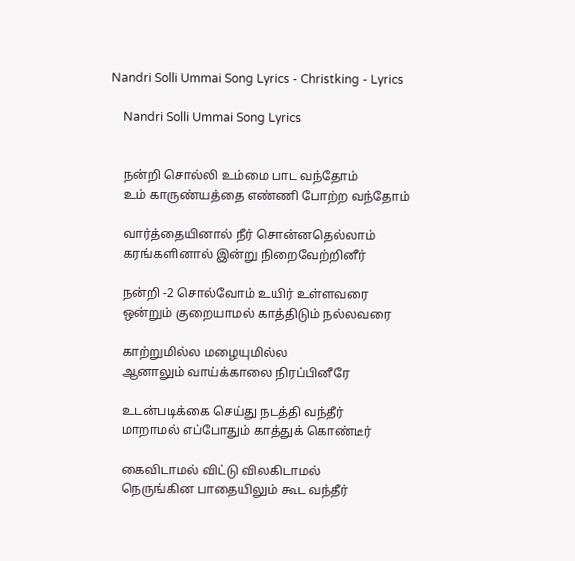Nandri Solli Ummai Song Lyrics - Christking - Lyrics

    Nandri Solli Ummai Song Lyrics


    நன்றி சொல்லி உம்மை பாட வந்தோம்
    உம் காருண்யத்தை எண்ணி போற்ற வந்தோம்

    வார்த்தையினால் நீர் சொன்னதெல்லாம்
    கரங்களினால் இன்று நிறைவேற்றினீர்

    நன்றி -2 சொல்வோம் உயிர் உள்ளவரை
    ஒன்றும் குறையாமல் காத்திடும் நல்லவரை

    காற்றுமில்ல மழையுமில்ல
    ஆனாலும் வாய்க்காலை நிரப்பினீரே

    உடன்படிக்கை செய்து நடத்தி வந்தீர்
    மாறாமல் எப்போதும் காத்துக் கொண்டீர்

    கைவிடாமல் விட்டு விலகிடாமல்
    நெருங்கின பாதையிலும் கூட வந்தீர்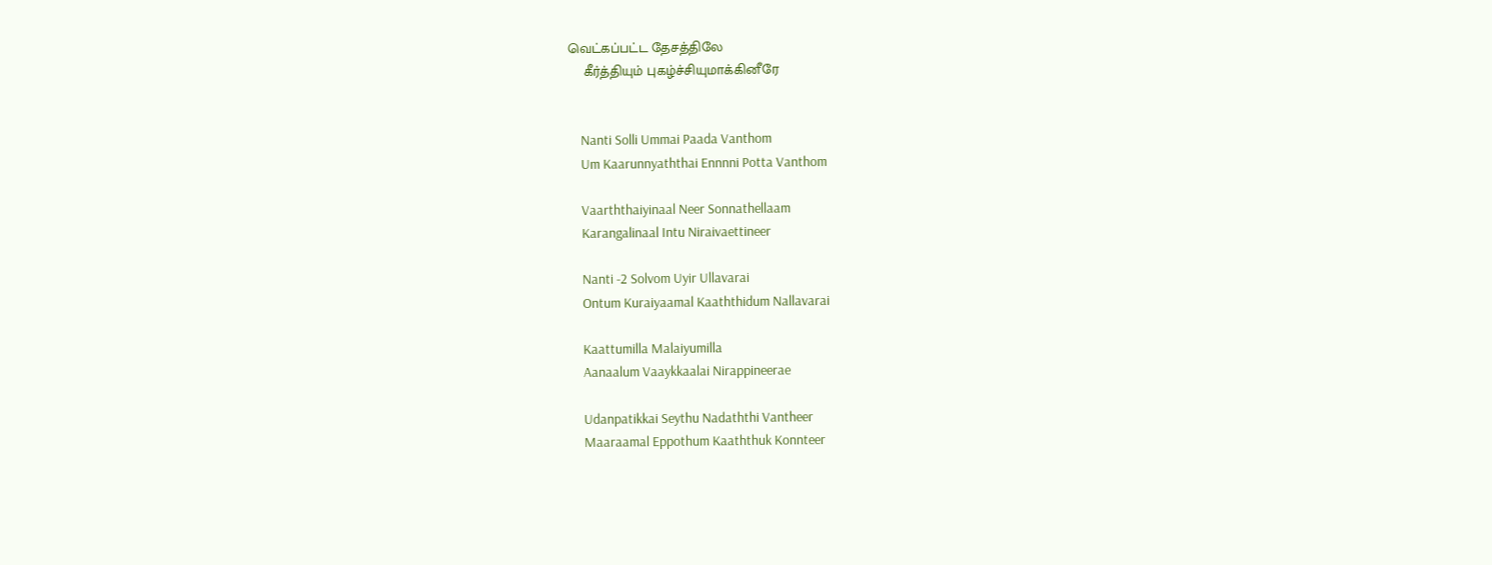வெட்கப்பட்ட தேசத்திலே
    கீர்த்தியும் புகழ்ச்சியுமாக்கினீரே


    Nanti Solli Ummai Paada Vanthom
    Um Kaarunnyaththai Ennnni Potta Vanthom

    Vaarththaiyinaal Neer Sonnathellaam
    Karangalinaal Intu Niraivaettineer

    Nanti -2 Solvom Uyir Ullavarai
    Ontum Kuraiyaamal Kaaththidum Nallavarai

    Kaattumilla Malaiyumilla
    Aanaalum Vaaykkaalai Nirappineerae

    Udanpatikkai Seythu Nadaththi Vantheer
    Maaraamal Eppothum Kaaththuk Konnteer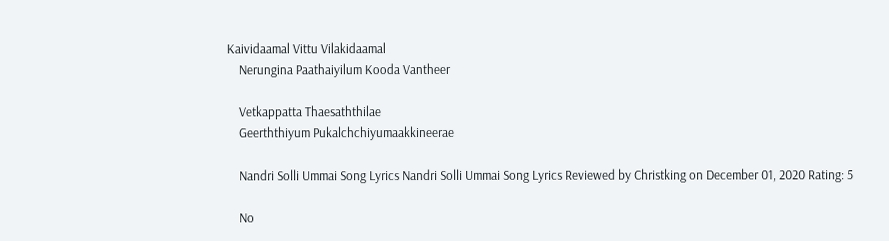Kaividaamal Vittu Vilakidaamal
    Nerungina Paathaiyilum Kooda Vantheer

    Vetkappatta Thaesaththilae
    Geerththiyum Pukalchchiyumaakkineerae

    Nandri Solli Ummai Song Lyrics Nandri Solli Ummai Song Lyrics Reviewed by Christking on December 01, 2020 Rating: 5

    No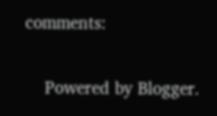comments:

    Powered by Blogger.